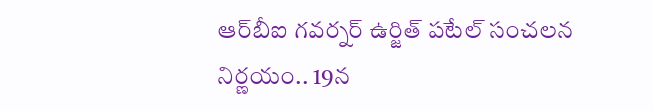ఆర్‌బీఐ గవర్నర్ ఉర్జిత్ పటేల్ సంచలన నిర్ణయం.. 19న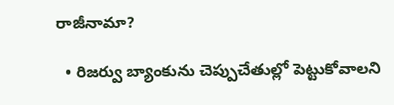రాజీనామా?

  • రిజర్వు బ్యాంకును చెప్పుచేతుల్లో పెట్టుకోవాలని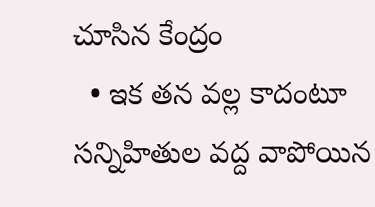చూసిన కేంద్రం
  • ఇక తన వల్ల కాదంటూ సన్నిహితుల వద్ద వాపోయిన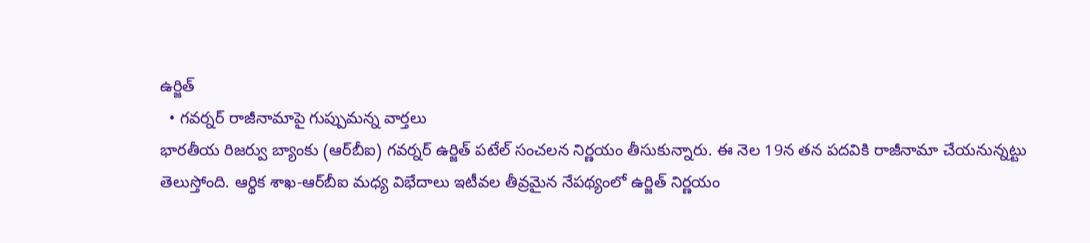ఉర్జిత్
  • గవర్నర్ రాజీనామాపై గుప్పుమన్న వార్తలు
భారతీయ రిజర్వు బ్యాంకు (ఆర్‌బీఐ) గవర్నర్ ఉర్జిత్ పటేల్ సంచలన నిర్ణయం తీసుకున్నారు. ఈ నెల 19న తన పదవికి రాజీనామా చేయనున్నట్టు తెలుస్తోంది. ఆర్థిక శాఖ-ఆర్‌బీఐ మధ్య విభేదాలు ఇటీవల తీవ్రమైన నేపథ్యంలో ఉర్జిత్ నిర్ణయం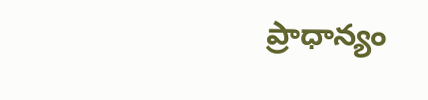ప్రాధాన్యం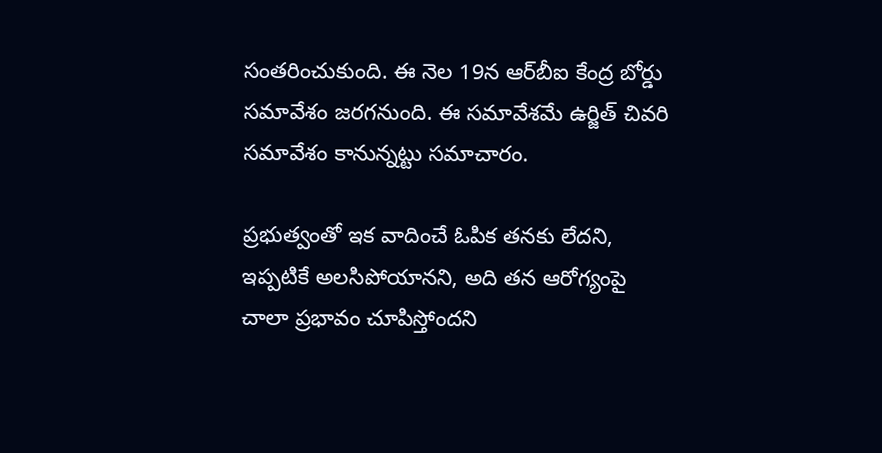సంతరించుకుంది. ఈ నెల 19న ఆర్‌బీఐ కేంద్ర బోర్డు సమావేశం జరగనుంది. ఈ సమావేశమే ఉర్జిత్ చివరి సమావేశం కానున్నట్టు సమాచారం.

ప్రభుత్వంతో ఇక వాదించే ఓపిక తనకు లేదని, ఇప్పటికే అలసిపోయానని, అది తన ఆరోగ్యంపై చాలా ప్రభావం చూపిస్తోందని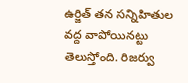ఉర్జిత్ తన సన్నిహితుల వద్ద వాపోయినట్టు తెలుస్తోంది. రిజర్వు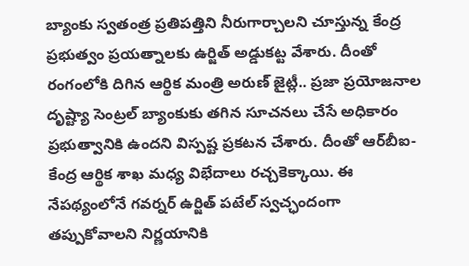బ్యాంకు స్వతంత్ర ప్రతిపత్తిని నీరుగార్చాలని చూస్తున్న కేంద్ర ప్రభుత్వం ప్రయత్నాలకు ఉర్జిత్ అడ్డుకట్ట వేశారు. దీంతో రంగంలోకి దిగిన ఆర్థిక మంత్రి అరుణ్ జైట్లీ.. ప్రజా ప్రయోజనాల దృష్ట్యా సెంట్రల్ బ్యాంకుకు తగిన సూచనలు చేసే అధికారం ప్రభుత్వానికి ఉందని విస్పష్ట ప్రకటన చేశారు. దీంతో ఆర్‌బీఐ-కేంద్ర ఆర్థిక శాఖ మధ్య విభేదాలు రచ్చకెక్కాయి. ఈ నేపథ్యంలోనే గవర్నర్ ఉర్జిత్ పటేల్ స్వచ్ఛందంగా తప్పుకోవాలని నిర్ణయానికి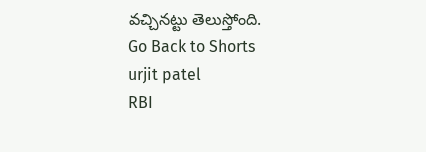వచ్చినట్టు తెలుస్తోంది.
Go Back to Shorts
urjit patel
RBI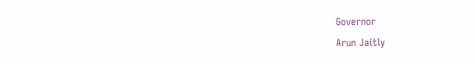Governor
Arun Jaitly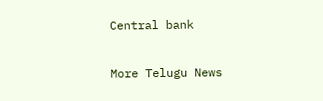Central bank

More Telugu News